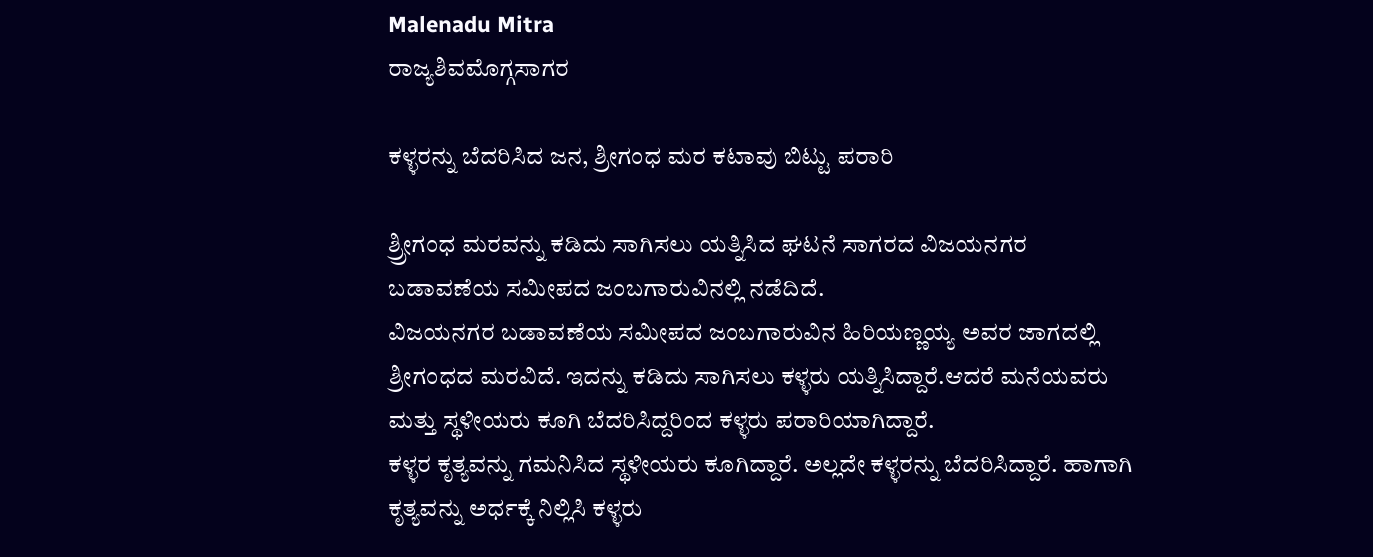Malenadu Mitra
ರಾಜ್ಯಶಿವಮೊಗ್ಗಸಾಗರ

ಕಳ್ಳರನ್ನು ಬೆದರಿಸಿದ ಜನ, ಶ್ರೀಗಂಧ ಮರ ಕಟಾವು ಬಿಟ್ಟು ಪರಾರಿ

ಶ್ರ್ರೀಗಂಧ ಮರವನ್ನು ಕಡಿದು ಸಾಗಿಸಲು ಯತ್ನಿಸಿದ ಘಟನೆ ಸಾಗರದ ವಿಜಯನಗರ ಬಡಾವಣೆಯ ಸಮೀಪದ ಜಂಬಗಾರುವಿನಲ್ಲಿ ನಡೆದಿದೆ.
ವಿಜಯನಗರ ಬಡಾವಣೆಯ ಸಮೀಪದ ಜಂಬಗಾರುವಿನ ಹಿರಿಯಣ್ಣಯ್ಯ ಅವರ ಜಾಗದಲ್ಲಿ ಶ್ರೀಗಂಧದ ಮರವಿದೆ. ಇದನ್ನು ಕಡಿದು ಸಾಗಿಸಲು ಕಳ್ಳರು ಯತ್ನಿಸಿದ್ದಾರೆ.ಆದರೆ ಮನೆಯವರು ಮತ್ತು ಸ್ಥಳೀಯರು ಕೂಗಿ ಬೆದರಿಸಿದ್ದರಿಂದ ಕಳ್ಳರು ಪರಾರಿಯಾಗಿದ್ದಾರೆ.
ಕಳ್ಳರ ಕೃತ್ಯವನ್ನು ಗಮನಿಸಿದ ಸ್ಥಳೀಯರು ಕೂಗಿದ್ದಾರೆ. ಅಲ್ಲದೇ ಕಳ್ಳರನ್ನು ಬೆದರಿಸಿದ್ದಾರೆ. ಹಾಗಾಗಿ ಕೃತ್ಯವನ್ನು ಅರ್ಧಕ್ಕೆ ನಿಲ್ಲಿಸಿ ಕಳ್ಳರು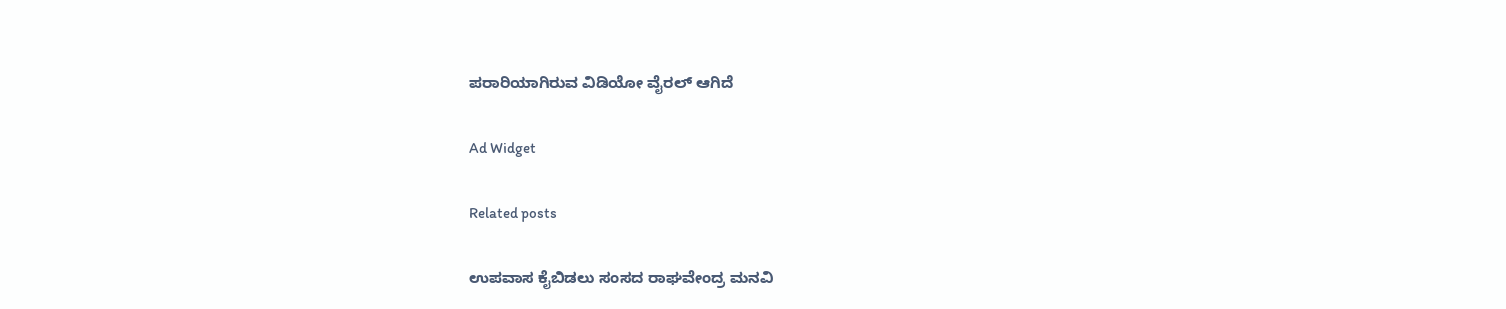ಪರಾರಿಯಾಗಿರುವ ವಿಡಿಯೋ ವೈರಲ್ ಆಗಿದೆ

Ad Widget

Related posts

ಉಪವಾಸ ಕೈಬಿಡಲು ಸಂಸದ ರಾಘವೇಂದ್ರ ಮನವಿ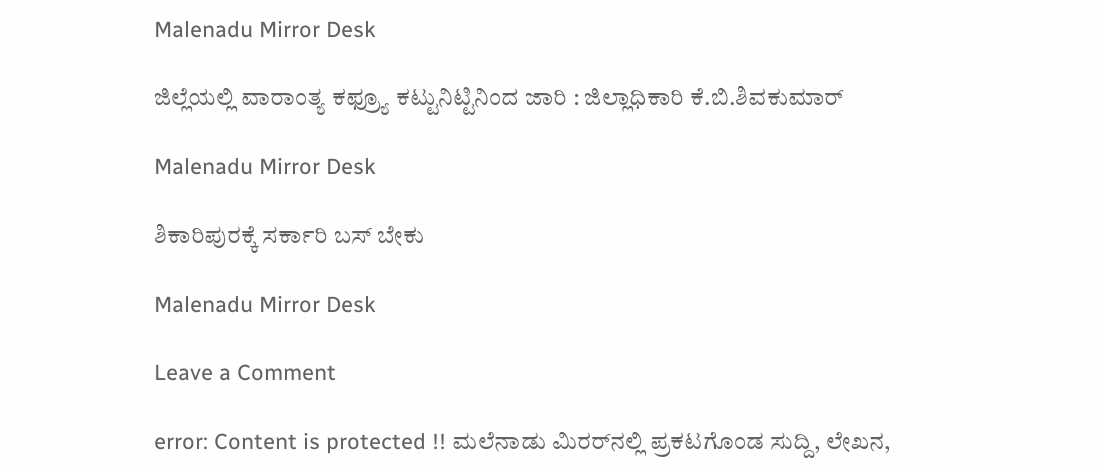Malenadu Mirror Desk

ಜಿಲ್ಲೆಯಲ್ಲಿ ವಾರಾಂತ್ಯ ಕಫ್ರ್ಯೂ ಕಟ್ಟುನಿಟ್ಟಿನಿಂದ ಜಾರಿ : ಜಿಲ್ಲಾಧಿಕಾರಿ ಕೆ.ಬಿ.ಶಿವಕುಮಾರ್

Malenadu Mirror Desk

ಶಿಕಾರಿಪುರಕ್ಕೆ ಸರ್ಕಾರಿ ಬಸ್ ಬೇಕು

Malenadu Mirror Desk

Leave a Comment

error: Content is protected !! ಮಲೆನಾಡು ಮಿರರ್‌ನಲ್ಲಿ ಪ್ರಕಟಗೊಂಡ ಸುದ್ದಿ, ಲೇಖನ,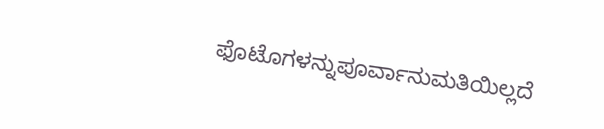ಫೊಟೊಗಳನ್ನುಪೂರ್ವಾನುಮತಿಯಿಲ್ಲದೆ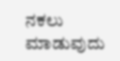ನಕಲು ಮಾಡುವುದು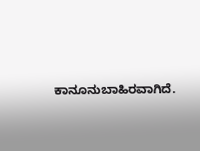ಕಾನೂನುಬಾಹಿರವಾಗಿದೆ.